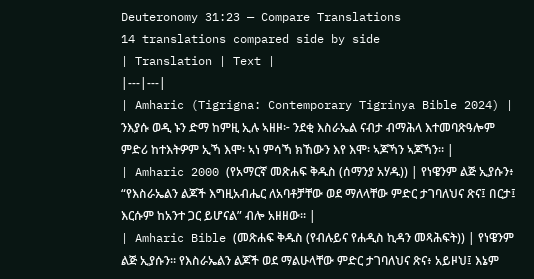Deuteronomy 31:23 — Compare Translations
14 translations compared side by side
| Translation | Text |
|---|---|
| Amharic (Tigrigna: Contemporary Tigrinya Bible 2024) | ንእያሱ ወዲ ኑን ድማ ከምዚ ኢሉ ኣዘዞ፦ ንደቂ እስራኤል ናብታ ብማሕላ እተመባጽዓሎም ምድሪ ከተእትዎም ኢኻ እሞ፡ ኣነ ምሳኻ ክኸውን እየ እሞ፡ ኣጆኻን ኣጆኻን። |
| Amharic 2000 (የአማርኛ መጽሐፍ ቅዱስ (ሰማንያ አሃዱ)) | የነዌንም ልጅ ኢያሱን፥ “የእስራኤልን ልጆች እግዚአብሔር ለአባቶቻቸው ወደ ማለላቸው ምድር ታገባለህና ጽና፤ በርታ፤ እርሱም ከአንተ ጋር ይሆናል” ብሎ አዘዘው። |
| Amharic Bible (መጽሐፍ ቅዱስ (የብሉይና የሐዲስ ኪዳን መጻሕፍት)) | የነዌንም ልጅ ኢያሱን። የእስራኤልን ልጆች ወደ ማልሁላቸው ምድር ታገባለህና ጽና፥ አይዞህ፤ እኔም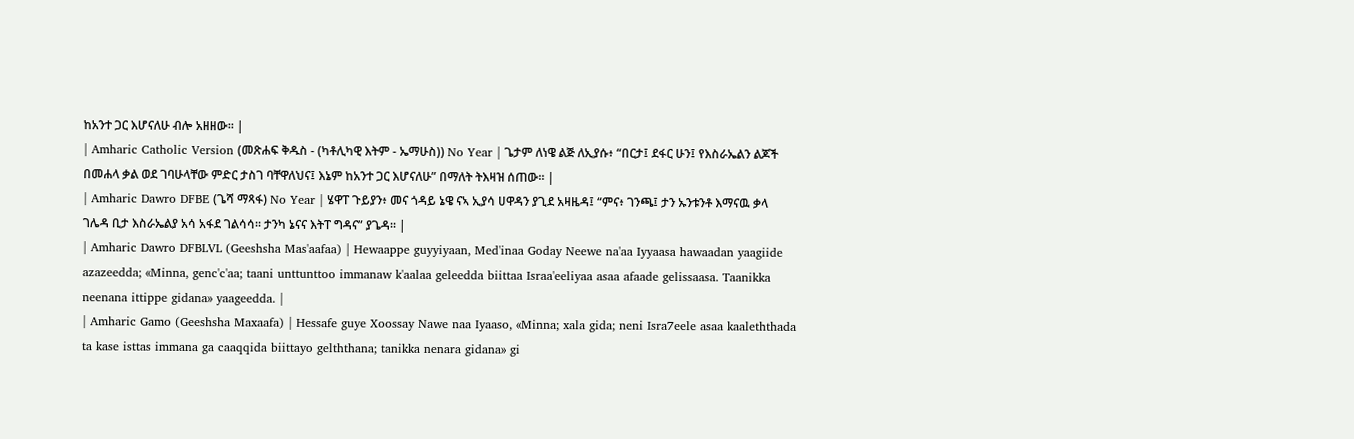ከአንተ ጋር እሆናለሁ ብሎ አዘዘው። |
| Amharic Catholic Version (መጽሐፍ ቅዱስ - (ካቶሊካዊ እትም - ኤማሁስ)) No Year | ጌታም ለነዌ ልጅ ለኢያሱ፥ “በርታ፤ ደፋር ሁን፤ የእስራኤልን ልጆች በመሐላ ቃል ወደ ገባሁላቸው ምድር ታስገ ባቸዋለህና፤ እኔም ከአንተ ጋር እሆናለሁ” በማለት ትእዛዝ ሰጠው። |
| Amharic Dawro DFBE (ጌሻ ማጻፋ) No Year | ሄዋፐ ጉይያን፥ መና ጎዳይ ኔዌ ናኣ ኢያሳ ሀዋዳን ያጊደ አዛዜዳ፤ “ምና፥ ገንጫ፤ ታን ኡንቱንቶ እማናዉ ቃላ ገሌዳ ቢታ እስራኤልያ አሳ አፋደ ገልሳሳ። ታንካ ኔናና እትፐ ግዳና” ያጌዳ። |
| Amharic Dawro DFBLVL (Geeshsha Mas'aafaa) | Hewaappe guyyiyaan, Med'inaa Goday Neewe na'aa Iyyaasa hawaadan yaagiide azazeedda; «Minna, genc'c'aa; taani unttunttoo immanaw k'aalaa geleedda biittaa Israa'eeliyaa asaa afaade gelissaasa. Taanikka neenana ittippe gidana» yaageedda. |
| Amharic Gamo (Geeshsha Maxaafa) | Hessafe guye Xoossay Nawe naa Iyaaso, «Minna; xala gida; neni Isra7eele asaa kaaleththada ta kase isttas immana ga caaqqida biittayo gelththana; tanikka nenara gidana» gi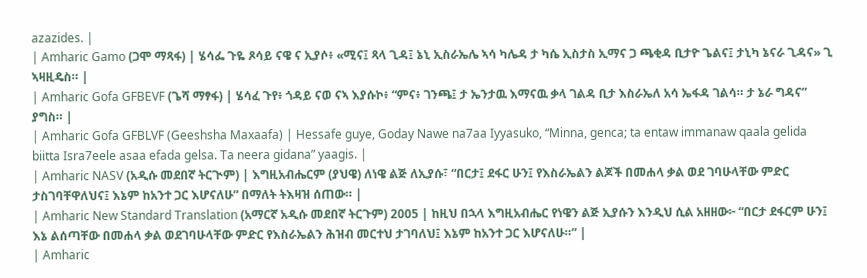azazides. |
| Amharic Gamo (ጋሞ ማጻፋ) | ሄሳፌ ጉዬ ጾሳይ ናዌ ና ኢያሶ፥ «ሚና፤ ጻላ ጊዳ፤ ኔኒ ኢስራኤሌ ኣሳ ካሌዳ ታ ካሴ ኢስታስ ኢማና ጋ ጫቂዳ ቢታዮ ጌልና፤ ታኒካ ኔናራ ጊዳና» ጊ ኣዛዚዴስ። |
| Amharic Gofa GFBEVF (ጌሻ ማፃፋ) | ሄሳፈ ጉየ፥ ጎዳይ ናወ ናኣ እያሱኮ፥ “ምና፥ ገንጫ፤ ታ ኤንታዉ እማናዉ ቃላ ገልዳ ቢታ እስራኤለ አሳ ኤፋዳ ገልሳ። ታ ኔራ ግዳና” ያግስ። |
| Amharic Gofa GFBLVF (Geeshsha Maxaafa) | Hessafe guye, Goday Nawe na7aa Iyyasuko, “Minna, genca; ta entaw immanaw qaala gelida biitta Isra7eele asaa efada gelsa. Ta neera gidana” yaagis. |
| Amharic NASV (አዲሱ መደበኛ ትርጒም) | እግዚአብሔርም (ያህዌ) ለነዌ ልጅ ለኢያሱ፣ “በርታ፤ ደፋር ሁን፤ የእስራኤልን ልጆች በመሐላ ቃል ወደ ገባሁላቸው ምድር ታስገባቸዋለህና፤ እኔም ከአንተ ጋር እሆናለሁ” በማለት ትእዛዝ ሰጠው። |
| Amharic New Standard Translation (አማርኛ አዲሱ መደበኛ ትርጉም) 2005 | ከዚህ በኋላ እግዚአብሔር የነዌን ልጅ ኢያሱን እንዲህ ሲል አዘዘው፦ “በርታ ደፋርም ሁን፤ እኔ ልሰጣቸው በመሐላ ቃል ወደገባሁላቸው ምድር የእስራኤልን ሕዝብ መርተህ ታገባለህ፤ እኔም ከአንተ ጋር እሆናለሁ።” |
| Amharic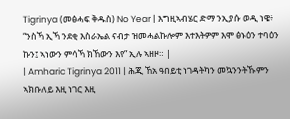Tigrinya (መፅሓፍ ቅዱስ) No Year | እግዚኣብሄር ድማ ንኢያሱ ወዲ ነዌ፥ “ንስኻ ኢኻ ንደቂ እስራኤል ናብታ ዝመሓልኩሎም እተእትዎም እሞ ፅኑዕን ተባዕን ኩን፤ ኣነውን ምሳኻ ክኸውን እየ” ኢሉ ኣዘዞ። |
| Amharic Tigrinya 2011 | ሕጂ ኸአ ዓበይቲ ነገዳትካን መኳንንትኹምን ኣክቡለይ እዚ ነገር እዚ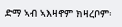ድማ ኣብ ኣእዛኖም ክዛረቦም፡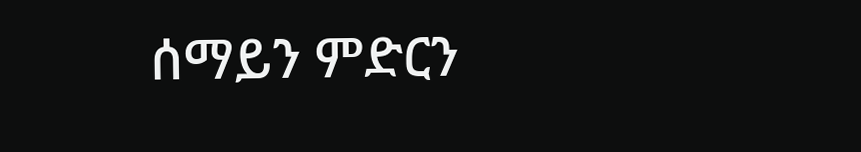ሰማይን ምድርን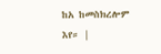ከአ ከመስክረሎም እየ። |